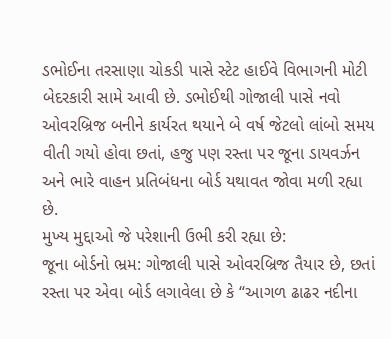ડભોઈના તરસાણા ચોકડી પાસે સ્ટેટ હાઈવે વિભાગની મોટી બેદરકારી સામે આવી છે. ડભોઈથી ગોજાલી પાસે નવો ઓવરબ્રિજ બનીને કાર્યરત થયાને બે વર્ષ જેટલો લાંબો સમય વીતી ગયો હોવા છતાં, હજુ પણ રસ્તા પર જૂના ડાયવર્ઝન અને ભારે વાહન પ્રતિબંધના બોર્ડ યથાવત જોવા મળી રહ્યા છે.
મુખ્ય મુદ્દાઓ જે પરેશાની ઉભી કરી રહ્યા છે:
જૂના બોર્ડનો ભ્રમ: ગોજાલી પાસે ઓવરબ્રિજ તૈયાર છે, છતાં રસ્તા પર એવા બોર્ડ લગાવેલા છે કે “આગળ ઢાઢર નદીના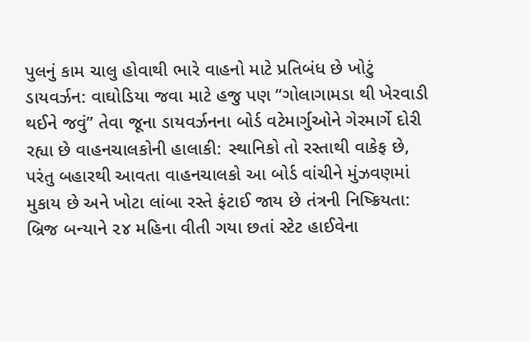પુલનું કામ ચાલુ હોવાથી ભારે વાહનો માટે પ્રતિબંધ છે ખોટું ડાયવર્ઝન: વાઘોડિયા જવા માટે હજુ પણ “ગોલાગામડા થી ખેરવાડી થઈને જવું” તેવા જૂના ડાયવર્ઝનના બોર્ડ વટેમાર્ગુઓને ગેરમાર્ગે દોરી રહ્યા છે વાહનચાલકોની હાલાકી: સ્થાનિકો તો રસ્તાથી વાકેફ છે, પરંતુ બહારથી આવતા વાહનચાલકો આ બોર્ડ વાંચીને મુંઝવણમાં મુકાય છે અને ખોટા લાંબા રસ્તે ફંટાઈ જાય છે તંત્રની નિષ્ક્રિયતા: બ્રિજ બન્યાને ૨૪ મહિના વીતી ગયા છતાં સ્ટેટ હાઈવેના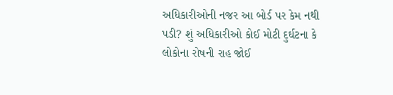અધિકારીઓની નજર આ બોર્ડ પર કેમ નથી પડી? શું અધિકારીઓ કોઈ મોટી દુર્ઘટના કે લોકોના રોષની રાહ જોઈ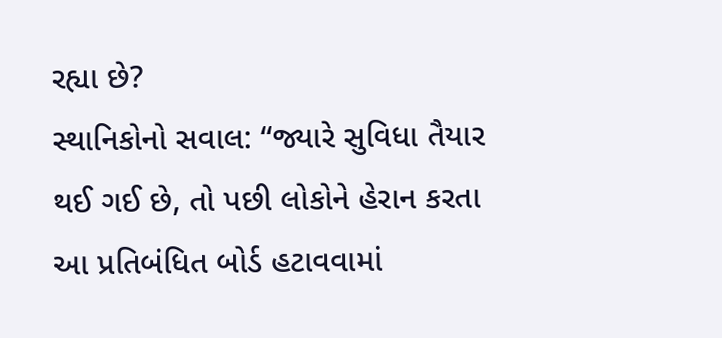રહ્યા છે?
સ્થાનિકોનો સવાલ: “જ્યારે સુવિધા તૈયાર થઈ ગઈ છે, તો પછી લોકોને હેરાન કરતા આ પ્રતિબંધિત બોર્ડ હટાવવામાં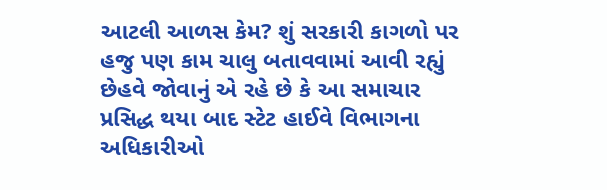આટલી આળસ કેમ? શું સરકારી કાગળો પર હજુ પણ કામ ચાલુ બતાવવામાં આવી રહ્યું છેહવે જોવાનું એ રહે છે કે આ સમાચાર પ્રસિદ્ધ થયા બાદ સ્ટેટ હાઈવે વિભાગના અધિકારીઓ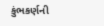કુંભકર્ણની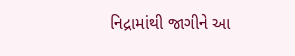નિદ્રામાંથી જાગીને આ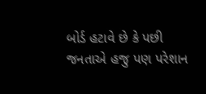બોર્ડ હટાવે છે કે પછી જનતાએ હજુ પણ પરેશાન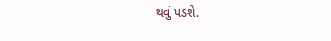થવું પડશે.